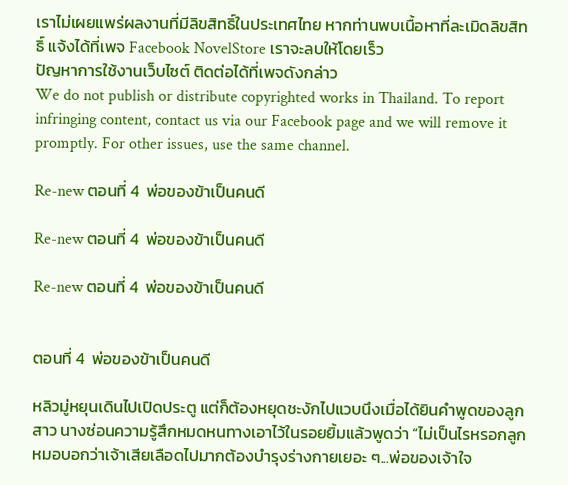เราไม่เผยแพร่ผลงานที่มีลิขสิทธิ์ในประเทศไทย หากท่านพบเนื้อหาที่ละเมิดลิขสิทธิ์ แจ้งได้ที่เพจ Facebook NovelStore เราจะลบให้โดยเร็ว
ปัญหาการใช้งานเว็บไซต์ ติดต่อได้ที่เพจดังกล่าว
We do not publish or distribute copyrighted works in Thailand. To report infringing content, contact us via our Facebook page and we will remove it promptly. For other issues, use the same channel.

Re-new ตอนที่ 4  พ่อของข้าเป็นคนดี

Re-new ตอนที่ 4  พ่อของข้าเป็นคนดี

Re-new ตอนที่ 4  พ่อของข้าเป็นคนดี


ตอนที่ 4  พ่อของข้าเป็นคนดี

หลิวมู่หยุนเดินไปเปิดประตู แต่ก็ต้องหยุดชะงักไปแวบนึงเมื่อได้ยินคำพูดของลูกสาว นางซ่อนความรู้สึกหมดหนทางเอาไว้ในรอยยิ้มแล้วพูดว่า “ไม่เป็นไรหรอกลูก หมอบอกว่าเจ้าเสียเลือดไปมากต้องบำรุงร่างกายเยอะ ๆ...พ่อของเจ้าใจ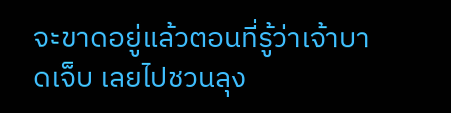จะขาดอยู่แล้วตอนที่รู้ว่าเจ้าบาดเจ็บ เลยไปชวนลุง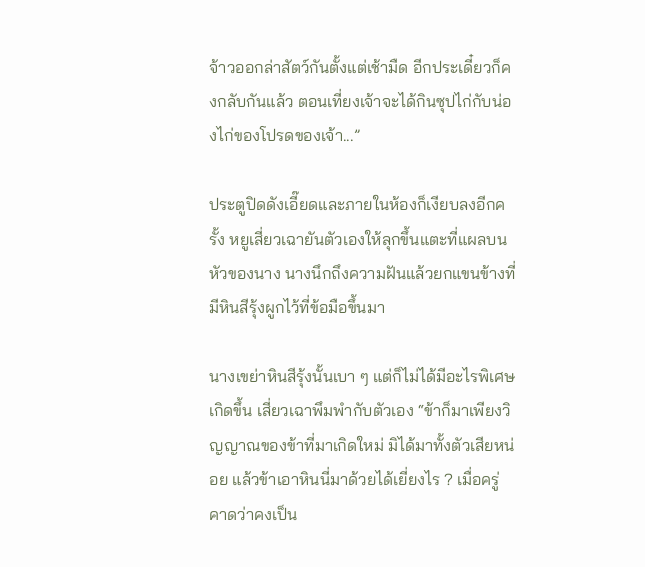จ้าวออกล่าสัตว์กันตั้งแต่เช้ามืด อีกประเดี๋ยวก็คงกลับกันแล้ว ตอนเที่ยงเจ้าจะได้กินซุปไก่กับน่องไก่ของโปรดของเจ้า...”

ประตูปิดดังเอี๊ยดและภายในห้องก็เงียบลงอีกครั้ง หยูเสี่ยวเฉายันตัวเองให้ลุกขึ้นแตะที่แผลบนหัวของนาง นางนึกถึงความฝันแล้วยกแขนข้างที่มีหินสีรุ้งผูกไว้ที่ข้อมือขึ้นมา

นางเขย่าหินสีรุ้งนั้นเบา ๆ แต่ก็ไม่ได้มีอะไรพิเศษเกิดขึ้น เสี่ยวเฉาพึมพำกับตัวเอง “ข้าก็มาเพียงวิญญาณของข้าที่มาเกิดใหม่ มิได้มาทั้งตัวเสียหน่อย แล้วข้าเอาหินนี่มาด้วยได้เยี่ยงไร ? เมื่อครู่คาดว่าคงเป็น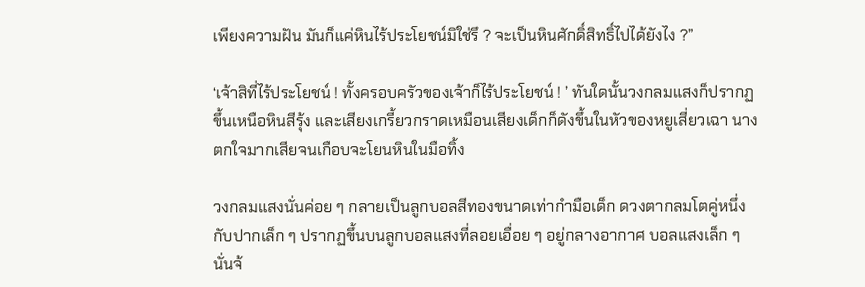เพียงความฝัน มันก็แค่หินไร้ประโยชน์มิใช่รึ ? จะเป็นหินศักดิ์สิทธิ์ไปได้ยังไง ?”

‘เจ้าสิที่ไร้ประโยชน์ ! ทั้งครอบครัวของเจ้าก็ไร้ประโยชน์ ! ’ ทันใดนั้นวงกลมแสงก็ปรากฏขึ้นเหนือหินสีรุ้ง และเสียงเกรี้ยวกราดเหมือนเสียงเด็กก็ดังขึ้นในหัวของหยูเสี่ยวเฉา นางตกใจมากเสียจนเกือบจะโยนหินในมือทิ้ง

วงกลมแสงนั่นค่อย ๆ กลายเป็นลูกบอลสีทองขนาดเท่ากำมือเด็ก ดวงตากลมโตคู่หนึ่งกับปากเล็ก ๆ ปรากฏขึ้นบนลูกบอลแสงที่ลอยเอื่อย ๆ อยู่กลางอากาศ บอลแสงเล็ก ๆ นั่นจ้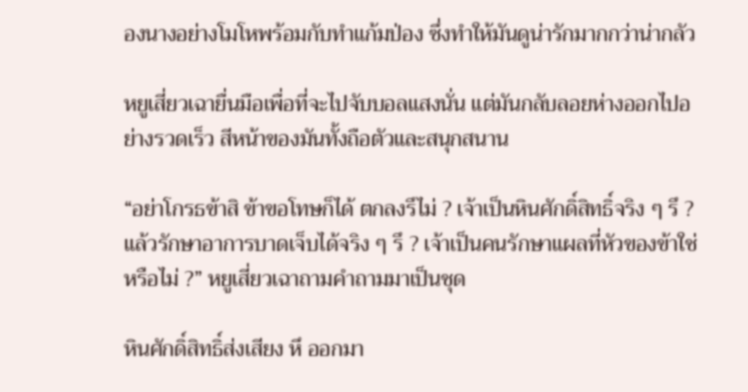องนางอย่างโมโหพร้อมกับทำแก้มป่อง ซึ่งทำให้มันดูน่ารักมากกว่าน่ากลัว

หยูเสี่ยวเฉายื่นมือเพื่อที่จะไปจับบอลแสงนั่น แต่มันกลับลอยห่างออกไปอย่างรวดเร็ว สีหน้าของมันทั้งถือตัวและสนุกสนาน

“อย่าโกรธข้าสิ ข้าขอโทษก็ได้ ตกลงรึไม่ ? เจ้าเป็นหินศักดิ์สิทธิ์จริง ๆ รึ ? แล้วรักษาอาการบาดเจ็บได้จริง ๆ รึ ? เจ้าเป็นคนรักษาแผลที่หัวของข้าใช่หรือไม่ ?” หยูเสี่ยวเฉาถามคำถามมาเป็นชุด

หินศักดิ์สิทธิ์ส่งเสียง หึ ออกมา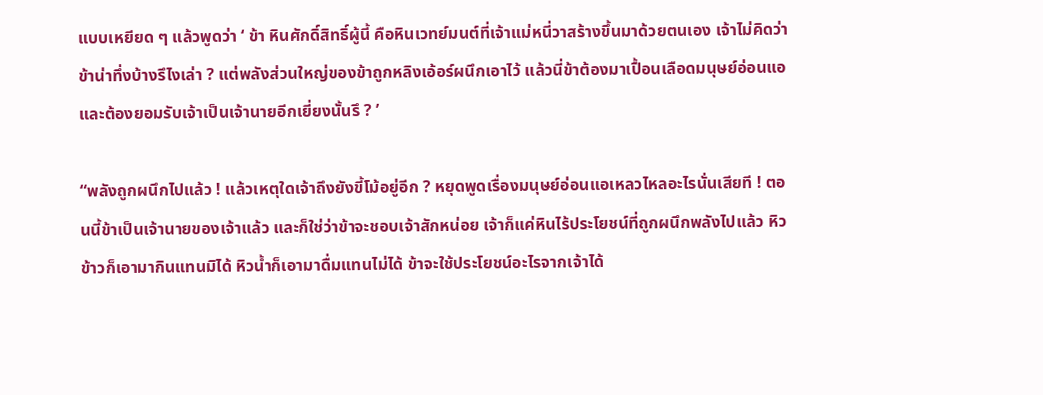แบบเหยียด ๆ แล้วพูดว่า ‘ ข้า หินศักดิ์สิทธิ์ผู้นี้ คือหินเวทย์มนต์ที่เจ้าแม่หนี่วาสร้างขึ้นมาด้วยตนเอง เจ้าไม่คิดว่าข้าน่าทึ่งบ้างรึไงเล่า ? แต่พลังส่วนใหญ่ของข้าถูกหลิงเอ้อร์ผนึกเอาไว้ แล้วนี่ข้าต้องมาเปื้อนเลือดมนุษย์อ่อนแอและต้องยอมรับเจ้าเป็นเจ้านายอีกเยี่ยงนั้นรึ ? ’

“พลังถูกผนึกไปแล้ว ! แล้วเหตุใดเจ้าถึงยังขี้โม้อยู่อีก ? หยุดพูดเรื่องมนุษย์อ่อนแอเหลวไหลอะไรนั่นเสียที ! ตอนนี้ข้าเป็นเจ้านายของเจ้าแล้ว และก็ใช่ว่าข้าจะชอบเจ้าสักหน่อย เจ้าก็แค่หินไร้ประโยชน์ที่ถูกผนึกพลังไปแล้ว หิวข้าวก็เอามากินแทนมิได้ หิวน้ำก็เอามาดื่มแทนไม่ได้ ข้าจะใช้ประโยชน์อะไรจากเจ้าได้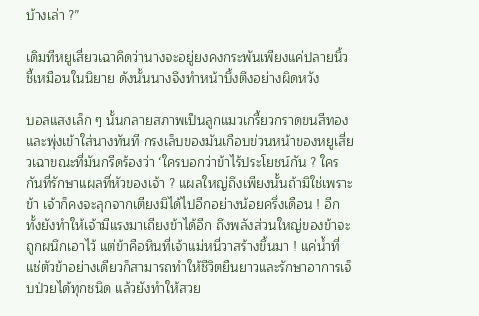บ้างเล่า ?”

เดิมทีหยูเสี่ยวเฉาคิดว่านางจะอยู่ยงคงกระพันเพียงแค่ปลายนิ้วชี้เหมือนในนิยาย ดังนั้นนางจึงทำหน้าบึ้งตึงอย่างผิดหวัง

บอลแสงเล็ก ๆ นั้นกลายสภาพเป็นลูกแมวเกรี้ยวกราดขนสีทองและพุ่งเข้าใส่นางทันที กรงเล็บของมันเกือบข่วนหน้าของหยูเสี่ยวเฉาขณะที่มันกรีดร้องว่า ‘ใครบอกว่าข้าไร้ประโยชน์กัน ? ใครกันที่รักษาแผลที่หัวของเจ้า ? แผลใหญ่ถึงเพียงนั้นถ้ามิใช่เพราะข้า เจ้าก็คงจะลุกจากเตียงมิได้ไปอีกอย่างน้อยครึ่งเดือน ! อีกทั้งยังทำให้เจ้ามีแรงมาเถียงข้าได้อีก ถึงพลังส่วนใหญ่ของข้าจะถูกผนึกเอาไว้ แต่ข้าคือหินที่เจ้าแม่หนี่วาสร้างขึ้นมา ! แค่น้ำที่แช่ตัวข้าอย่างเดียวก็สามารถทำให้ชีวิตยืนยาวและรักษาอาการเจ็บป่วยได้ทุกชนิด แล้วยังทำให้สวย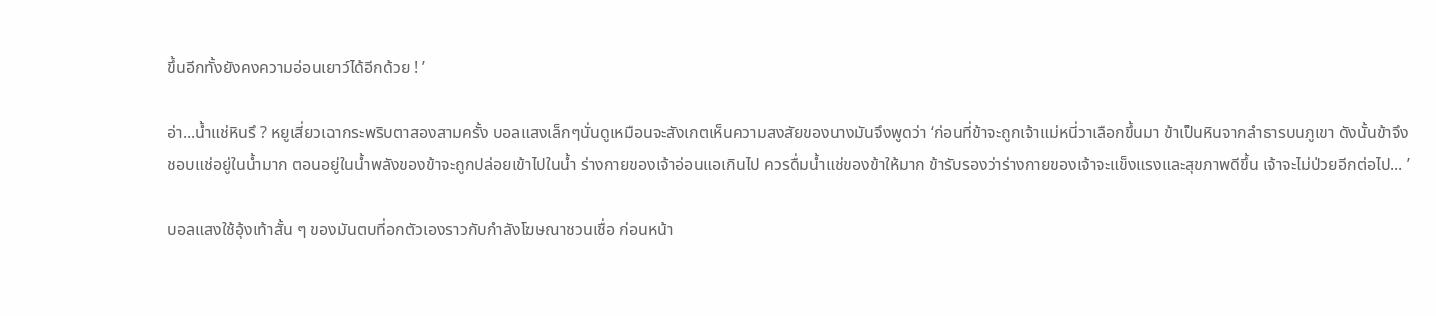ขึ้นอีกทั้งยังคงความอ่อนเยาว์ได้อีกด้วย ! ’

อ่า...น้ำแช่หินรึ ? หยูเสี่ยวเฉากระพริบตาสองสามครั้ง บอลแสงเล็กๆนั่นดูเหมือนจะสังเกตเห็นความสงสัยของนางมันจึงพูดว่า ‘ก่อนที่ข้าจะถูกเจ้าแม่หนี่วาเลือกขึ้นมา ข้าเป็นหินจากลำธารบนภูเขา ดังนั้นข้าจึงชอบแช่อยู่ในน้ำมาก ตอนอยู่ในน้ำพลังของข้าจะถูกปล่อยเข้าไปในน้ำ ร่างกายของเจ้าอ่อนแอเกินไป ควรดื่มน้ำแช่ของข้าให้มาก ข้ารับรองว่าร่างกายของเจ้าจะแข็งแรงและสุขภาพดีขึ้น เจ้าจะไม่ป่วยอีกต่อไป... ’

บอลแสงใช้อุ้งเท้าสั้น ๆ ของมันตบที่อกตัวเองราวกับกำลังโฆษณาชวนเชื่อ ก่อนหน้า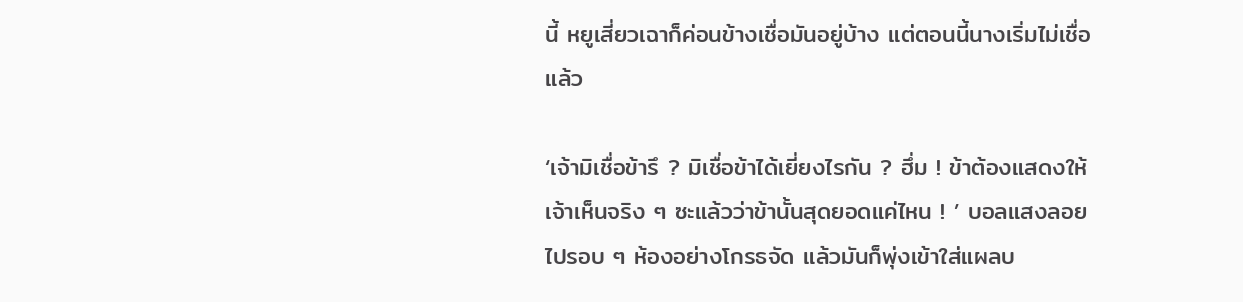นี้ หยูเสี่ยวเฉาก็ค่อนข้างเชื่อมันอยู่บ้าง แต่ตอนนี้นางเริ่มไม่เชื่อแล้ว

‘เจ้ามิเชื่อข้ารึ ? มิเชื่อข้าได้เยี่ยงไรกัน ? ฮึ่ม ! ข้าต้องแสดงให้เจ้าเห็นจริง ๆ ซะแล้วว่าข้านั้นสุดยอดแค่ไหน ! ’ บอลแสงลอยไปรอบ ๆ ห้องอย่างโกรธจัด แล้วมันก็พุ่งเข้าใส่แผลบ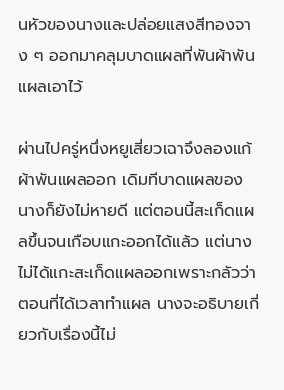นหัวของนางและปล่อยแสงสีทองจาง ๆ ออกมาคลุมบาดแผลที่พันผ้าพันแผลเอาไว้

ผ่านไปครู่หนึ่งหยูเสี่ยวเฉาจึงลองแก้ผ้าพันแผลออก เดิมทีบาดแผลของนางก็ยังไม่หายดี แต่ตอนนี้สะเก็ดแผลขึ้นจนเกือบแกะออกได้แล้ว แต่นางไม่ได้แกะสะเก็ดแผลออกเพราะกลัวว่าตอนที่ได้เวลาทำแผล นางจะอธิบายเกี่ยวกับเรื่องนี้ไม่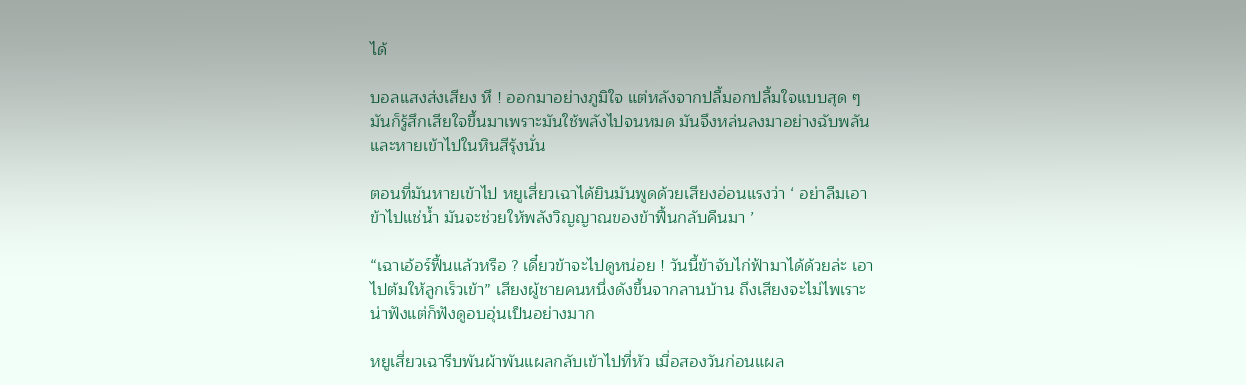ได้

บอลแสงส่งเสียง หึ ! ออกมาอย่างภูมิใจ แต่หลังจากปลื้มอกปลื้มใจแบบสุด ๆ มันก็รู้สึกเสียใจขึ้นมาเพราะมันใช้พลังไปจนหมด มันจึงหล่นลงมาอย่างฉับพลันและหายเข้าไปในหินสีรุ้งนั่น

ตอนที่มันหายเข้าไป หยูเสี่ยวเฉาได้ยินมันพูดด้วยเสียงอ่อนแรงว่า ‘ อย่าลืมเอาข้าไปแช่น้ำ มันจะช่วยให้พลังวิญญาณของข้าฟื้นกลับคืนมา ’

“เฉาเอ้อร์ฟื้นแล้วหรือ ? เดี๋ยวข้าจะไปดูหน่อย ! วันนี้ข้าจับไก่ฟ้ามาได้ด้วยล่ะ เอาไปต้มให้ลูกเร็วเข้า” เสียงผู้ชายคนหนึ่งดังขึ้นจากลานบ้าน ถึงเสียงจะไม่ไพเราะน่าฟังแต่ก็ฟังดูอบอุ่นเป็นอย่างมาก

หยูเสี่ยวเฉารีบพันผ้าพันแผลกลับเข้าไปที่หัว เมื่อสองวันก่อนแผล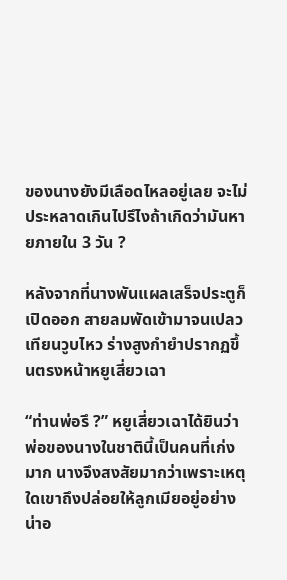ของนางยังมีเลือดไหลอยู่เลย จะไม่ประหลาดเกินไปรึไงถ้าเกิดว่ามันหายภายใน 3 วัน ?

หลังจากที่นางพันแผลเสร็จประตูก็เปิดออก สายลมพัดเข้ามาจนเปลวเทียนวูบไหว ร่างสูงกำยำปรากฏขึ้นตรงหน้าหยูเสี่ยวเฉา

“ท่านพ่อรึ ?” หยูเสี่ยวเฉาได้ยินว่าพ่อของนางในชาตินี้เป็นคนที่เก่งมาก นางจึงสงสัยมากว่าเพราะเหตุใดเขาถึงปล่อยให้ลูกเมียอยู่อย่างน่าอ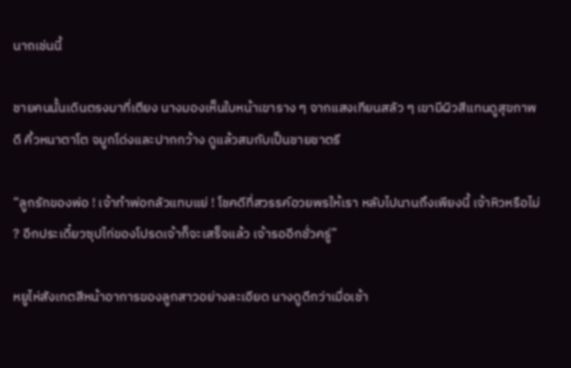นาถเช่นนี้

ชายคนนั้นเดินตรงมาที่เตียง นางมองเห็นใบหน้าเขาราง ๆ จากแสงเทียนสลัว ๆ เขามีผิวสีแทนดูสุขภาพดี คิ้วหนาตาโต จมูกโด่งและปากกว้าง ดูแล้วสมกับเป็นชายชาตรี

“ลูกรักของพ่อ ! เจ้าทำพ่อกลัวแทบแย่ ! โชคดีที่สวรรค์อวยพรให้เรา หลับไปนานถึงเพียงนี้ เจ้าหิวหรือไม่ ? อีกประเดี๋ยวซุปไก่ของโปรดเจ้าก็จะเสร็จแล้ว เจ้ารออีกชั่วครู่”

หยูไห่สังเกตสีหน้าอาการของลูกสาวอย่างละเอียด นางดูดีกว่าเมื่อเช้า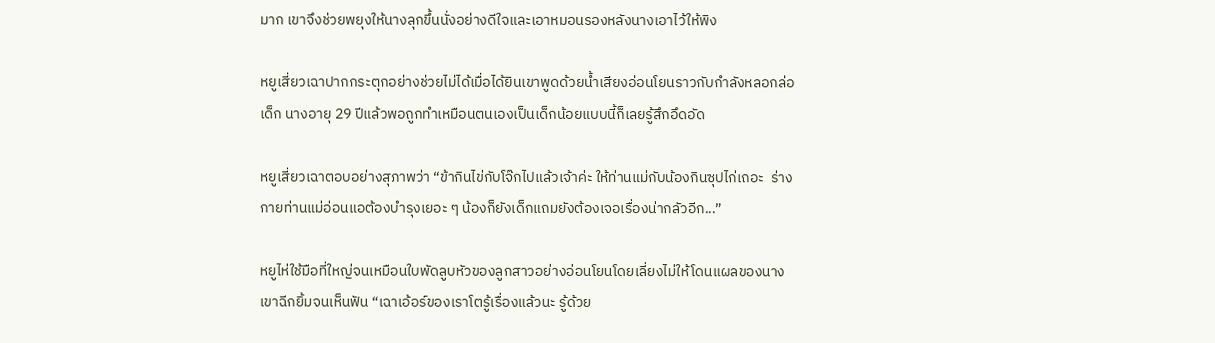มาก เขาจึงช่วยพยุงให้นางลุกขึ้นนั่งอย่างดีใจและเอาหมอนรองหลังนางเอาไว้ให้พิง

หยูเสี่ยวเฉาปากกระตุกอย่างช่วยไม่ได้เมื่อได้ยินเขาพูดด้วยน้ำเสียงอ่อนโยนราวกับกำลังหลอกล่อเด็ก นางอายุ 29 ปีแล้วพอถูกทำเหมือนตนเองเป็นเด็กน้อยแบบนี้ก็เลยรู้สึกอึดอัด

หยูเสี่ยวเฉาตอบอย่างสุภาพว่า “ข้ากินไข่กับโจ๊กไปแล้วเจ้าค่ะ ให้ท่านแม่กับน้องกินซุปไก่เถอะ  ร่างกายท่านแม่อ่อนแอต้องบำรุงเยอะ ๆ น้องก็ยังเด็กแถมยังต้องเจอเรื่องน่ากลัวอีก...”

หยูไห่ใช้มือที่ใหญ่จนเหมือนใบพัดลูบหัวของลูกสาวอย่างอ่อนโยนโดยเลี่ยงไม่ให้โดนแผลของนาง  เขาฉีกยิ้มจนเห็นฟัน “เฉาเอ้อร์ของเราโตรู้เรื่องแล้วนะ รู้ด้วย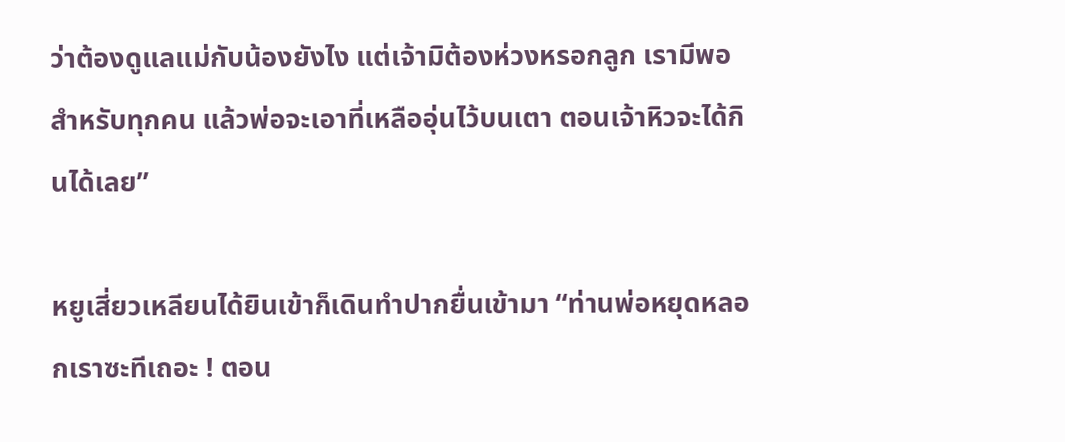ว่าต้องดูแลแม่กับน้องยังไง แต่เจ้ามิต้องห่วงหรอกลูก เรามีพอสำหรับทุกคน แล้วพ่อจะเอาที่เหลืออุ่นไว้บนเตา ตอนเจ้าหิวจะได้กินได้เลย”

หยูเสี่ยวเหลียนได้ยินเข้าก็เดินทำปากยื่นเข้ามา “ท่านพ่อหยุดหลอกเราซะทีเถอะ ! ตอน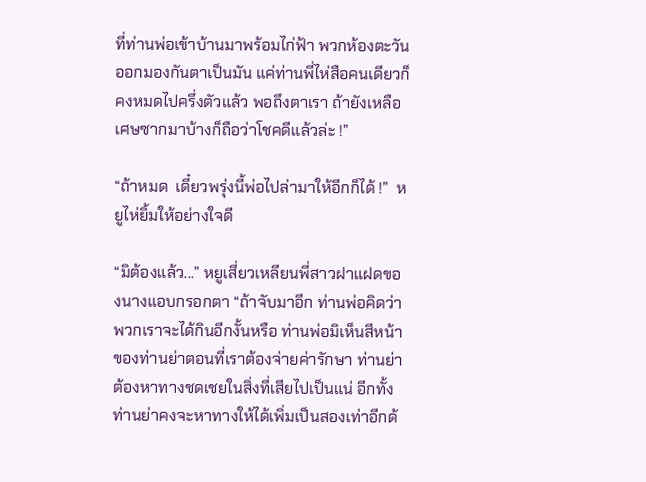ที่ท่านพ่อเข้าบ้านมาพร้อมไก่ฟ้า พวกห้องตะวันออกมองกันตาเป็นมัน แค่ท่านพี่ไห่สือคนเดียวก็คงหมดไปครึ่งตัวแล้ว พอถึงตาเรา ถ้ายังเหลือเศษซากมาบ้างก็ถือว่าโชคดีแล้วล่ะ !”

“ถ้าหมด  เดี๋ยวพรุ่งนี้พ่อไปล่ามาให้อีกก็ได้ !”  หยูไห่ยิ้มให้อย่างใจดี

“มิต้องแล้ว...” หยูเสี่ยวเหลียนพี่สาวฝาแฝดของนางแอบกรอกตา “ถ้าจับมาอีก ท่านพ่อคิดว่าพวกเราจะได้กินอีกงั้นหรือ ท่านพ่อมิเห็นสีหน้าของท่านย่าตอนที่เราต้องจ่ายค่ารักษา ท่านย่าต้องหาทางชดเชยในสิ่งที่เสียไปเป็นแน่ อีกทั้งท่านย่าคงจะหาทางให้ได้เพิ่มเป็นสองเท่าอีกด้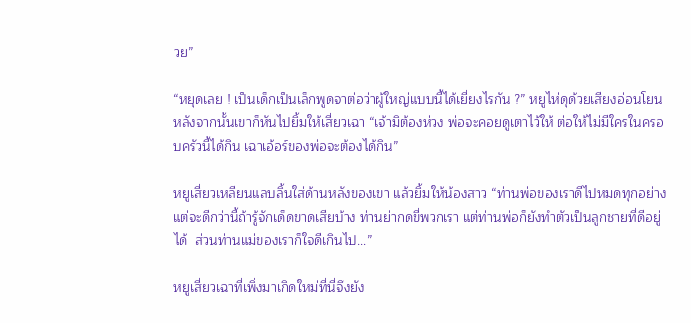วย”

“หยุดเลย ! เป็นเด็กเป็นเล็กพูดจาต่อว่าผู้ใหญ่แบบนี้ได้เยี่ยงไรกัน ?” หยูไห่ดุด้วยเสียงอ่อนโยน  หลังจากนั้นเขาก็หันไปยิ้มให้เสี่ยวเฉา “เจ้ามิต้องห่วง พ่อจะคอยดูเตาไว้ให้ ต่อให้ไม่มีใครในครอบครัวนี้ได้กิน เฉาเอ้อร์ของพ่อจะต้องได้กิน”

หยูเสี่ยวเหลียนแลบลิ้นใส่ด้านหลังของเขา แล้วยิ้มให้น้องสาว “ท่านพ่อของเราดีไปหมดทุกอย่าง แต่จะดีกว่านี้ถ้ารู้จักเด็ดขาดเสียบ้าง ท่านย่ากดขี่พวกเรา แต่ท่านพ่อก็ยังทำตัวเป็นลูกชายที่ดีอยู่ได้  ส่วนท่านแม่ของเราก็ใจดีเกินไป...”

หยูเสี่ยวเฉาที่เพิ่งมาเกิดใหม่ที่นี่จึงยัง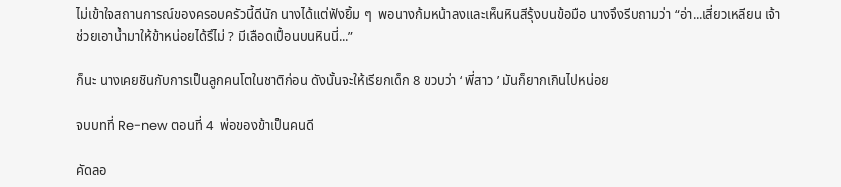ไม่เข้าใจสถานการณ์ของครอบครัวนี้ดีนัก นางได้แต่ฟังยิ้ม ๆ  พอนางก้มหน้าลงและเห็นหินสีรุ้งบนข้อมือ นางจึงรีบถามว่า “อ่า...เสี่ยวเหลียน เจ้าช่วยเอาน้ำมาให้ข้าหน่อยได้รึไม่ ? มีเลือดเปื้อนบนหินนี่...”

ก็นะ นางเคยชินกับการเป็นลูกคนโตในชาติก่อน ดังนั้นจะให้เรียกเด็ก 8 ขวบว่า ‘ พี่สาว ’ มันก็ยากเกินไปหน่อย

จบบทที่ Re-new ตอนที่ 4  พ่อของข้าเป็นคนดี

คัดลอ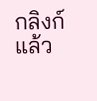กลิงก์แล้ว